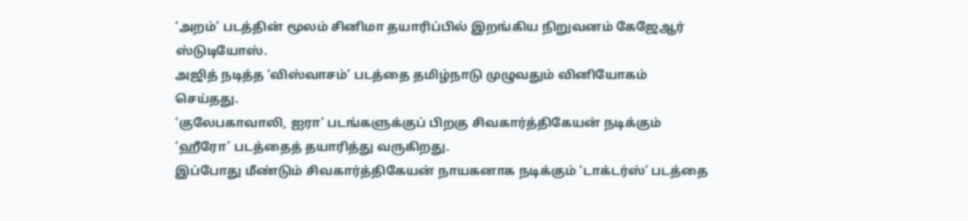‘அறம்’ படத்தின் மூலம் சினிமா தயாரிப்பில் இறங்கிய நிறுவனம் கேஜேஆர் ஸ்டுடியோஸ்.
அஜித் நடித்த ‘விஸ்வாசம்’ படத்தை தமிழ்நாடு முழுவதும் வினியோகம் செய்தது.
‘குலேபகாவாலி, ஐரா’ படங்களுக்குப் பிறகு சிவகார்த்திகேயன் நடிக்கும் ‘ஹீரோ’ படத்தைத் தயாரித்து வருகிறது.
இப்போது மீண்டும் சிவகார்த்திகேயன் நாயகனாக நடிக்கும் ‘டாக்டர்ஸ்’ படத்தை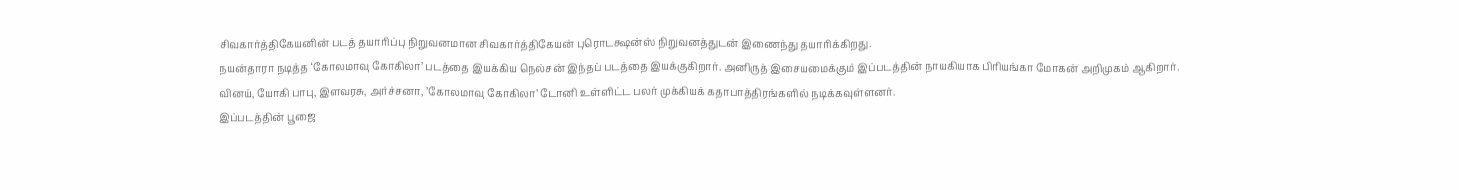சிவகார்த்திகேயனின் படத் தயாரிப்பு நிறுவனமான சிவகார்த்திகேயன் புரொடக்ஷன்ஸ் நிறுவனத்துடன் இணைந்து தயாரிக்கிறது.
நயன்தாரா நடித்த ‘கோலமாவு கோகிலா’ படத்தை இயக்கிய நெல்சன் இந்தப் படத்தை இயக்குகிறார். அனிருத் இசையமைக்கும் இப்படத்தின் நாயகியாக பிரியங்கா மோகன் அறிமுகம் ஆகிறார்.
வினய், யோகி பாபு, இளவரசு, அர்ச்சனா, ’கோலமாவு கோகிலா’ டோனி உள்ளிட்ட பலர் முக்கியக் கதாபாத்திரங்களில் நடிக்கவுள்ளனர்.
இப்படத்தின் பூஜை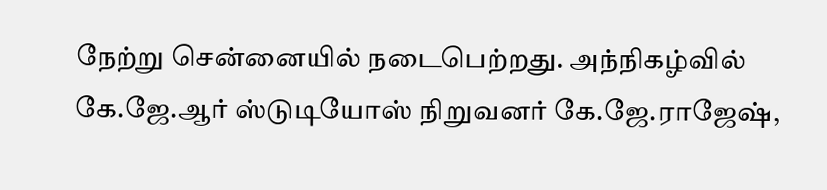நேற்று சென்னையில் நடைபெற்றது. அந்நிகழ்வில் கே.ஜே.ஆர் ஸ்டுடியோஸ் நிறுவனர் கே.ஜே.ராஜேஷ்,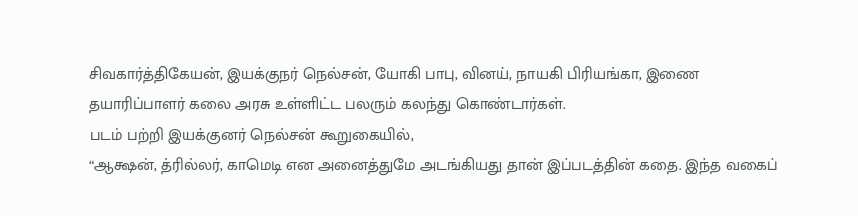சிவகார்த்திகேயன், இயக்குநர் நெல்சன், யோகி பாபு, வினய், நாயகி பிரியங்கா, இணை தயாரிப்பாளர் கலை அரசு உள்ளிட்ட பலரும் கலந்து கொண்டார்கள்.
படம் பற்றி இயக்குனர் நெல்சன் கூறுகையில்,
“ஆக்ஷன், த்ரில்லர், காமெடி என அனைத்துமே அடங்கியது தான் இப்படத்தின் கதை. இந்த வகைப்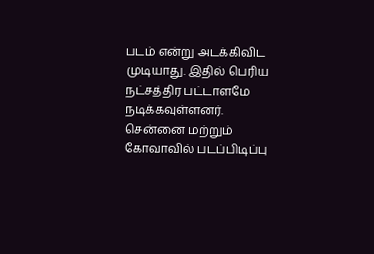படம் என்று அடக்கிவிட முடியாது. இதில் பெரிய நட்சத்திர பட்டாளமே நடிக்கவுள்ளனர்.
சென்னை மற்றும் கோவாவில் படப்பிடிப்பு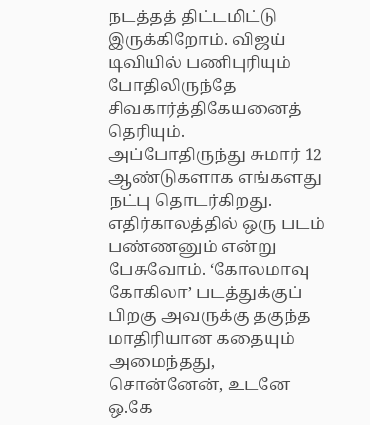நடத்தத் திட்டமிட்டு இருக்கிறோம். விஜய் டிவியில் பணிபுரியும் போதிலிருந்தே சிவகார்த்திகேயனைத் தெரியும்.
அப்போதிருந்து சுமார் 12 ஆண்டுகளாக எங்களது நட்பு தொடர்கிறது. எதிர்காலத்தில் ஒரு படம் பண்ணனும் என்று பேசுவோம். ‘கோலமாவு கோகிலா’ படத்துக்குப் பிறகு அவருக்கு தகுந்த மாதிரியான கதையும் அமைந்தது, சொன்னேன், உடனே ஒ.கே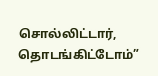சொல்லிட்டார், தொடங்கிட்டோம்”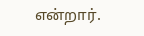என்றார்.